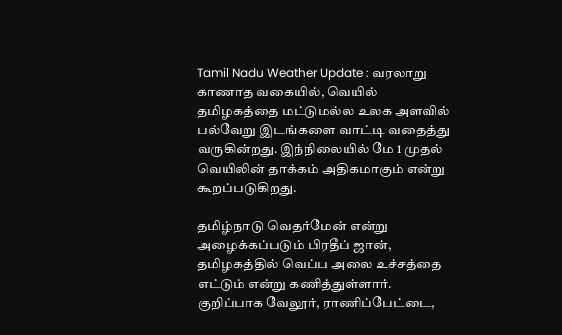Tamil Nadu Weather Update : வரலாறு காணாத வகையில், வெயில் தமிழகத்தை மட்டுமல்ல உலக அளவில் பல்வேறு இடங்களை வாட்டி வதைத்து வருகின்றது. இந்நிலையில் மே 1 முதல் வெயிலின் தாக்கம் அதிகமாகும் என்று கூறப்படுகிறது.

தமிழ்நாடு வெதர்மேன் என்று அழைக்கப்படும் பிரதீப் ஜான், தமிழகத்தில் வெப்ப அலை உச்சத்தை எட்டும் என்று கணித்துள்ளார். குறிப்பாக வேலூர், ராணிப்பேட்டை,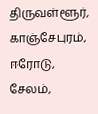திருவள்ளூர், காஞ்சேபுரம், ஈரோடு, சேலம்,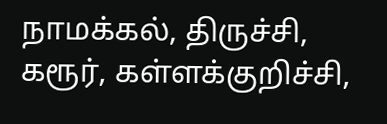நாமக்கல், திருச்சி, கரூர், கள்ளக்குறிச்சி,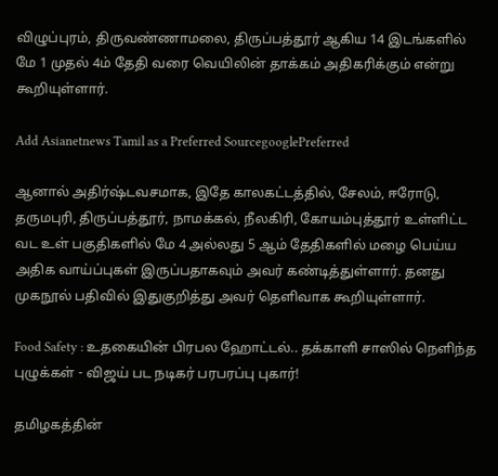விழுப்புரம், திருவண்ணாமலை, திருப்பத்தூர் ஆகிய 14 இடங்களில் மே 1 முதல் 4ம் தேதி வரை வெயிலின் தாக்கம் அதிகரிக்கும் என்று கூறியுள்ளார்.

Add Asianetnews Tamil as a Preferred SourcegooglePreferred

ஆனால் அதிர்ஷ்டவசமாக, இதே காலகட்டத்தில், சேலம், ஈரோடு, தருமபுரி, திருப்பத்தூர், நாமக்கல், நீலகிரி, கோயம்புத்தூர் உள்ளிட்ட வட உள் பகுதிகளில் மே 4 அல்லது 5 ஆம் தேதிகளில் மழை பெய்ய அதிக வாய்ப்புகள் இருப்பதாகவும் அவர் கண்டித்துள்ளார். தனது முகநூல் பதிவில் இதுகுறித்து அவர் தெளிவாக கூறியுள்ளார்.

Food Safety : உதகையின் பிரபல ஹோட்டல்.. தக்காளி சாஸில் நெளிந்த புழுக்கள் - விஜய் பட நடிகர் பரபரப்பு புகார்!

தமிழகத்தின்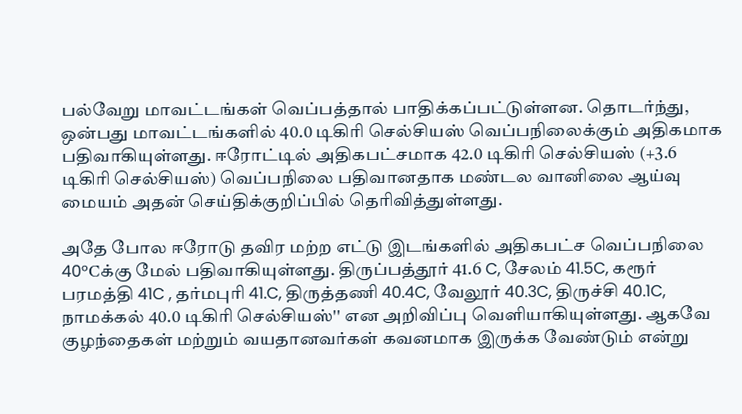பல்வேறு மாவட்டங்கள் வெப்பத்தால் பாதிக்கப்பட்டுள்ளன. தொடர்ந்து, ஒன்பது மாவட்டங்களில் 40.0 டிகிரி செல்சியஸ் வெப்பநிலைக்கும் அதிகமாக பதிவாகியுள்ளது. ஈரோட்டில் அதிகபட்சமாக 42.0 டிகிரி செல்சியஸ் (+3.6 டிகிரி செல்சியஸ்) வெப்பநிலை பதிவானதாக மண்டல வானிலை ஆய்வு மையம் அதன் செய்திக்குறிப்பில் தெரிவித்துள்ளது.

அதே போல ஈரோடு தவிர மற்ற எட்டு இடங்களில் அதிகபட்ச வெப்பநிலை 40°Cக்கு மேல் பதிவாகியுள்ளது. திருப்பத்தூர் 41.6 C, சேலம் 41.5C, கரூர் பரமத்தி 41C , தர்மபுரி 41.C, திருத்தணி 40.4C, வேலூர் 40.3C, திருச்சி 40.1C, நாமக்கல் 40.0 டிகிரி செல்சியஸ்'' என அறிவிப்பு வெளியாகியுள்ளது. ஆகவே குழந்தைகள் மற்றும் வயதானவர்கள் கவனமாக இருக்க வேண்டும் என்று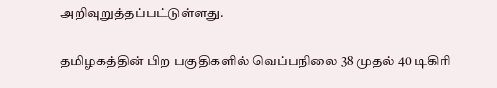அறிவுறுத்தப்பட்டுள்ளது.

தமிழகத்தின் பிற பகுதிகளில் வெப்பநிலை 38 முதல் 40 டிகிரி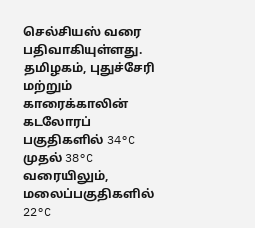செல்சியஸ் வரை பதிவாகியுள்ளது. தமிழகம், புதுச்சேரி மற்றும் காரைக்காலின் கடலோரப் பகுதிகளில் 34°C முதல் 38°C வரையிலும், மலைப்பகுதிகளில் 22°C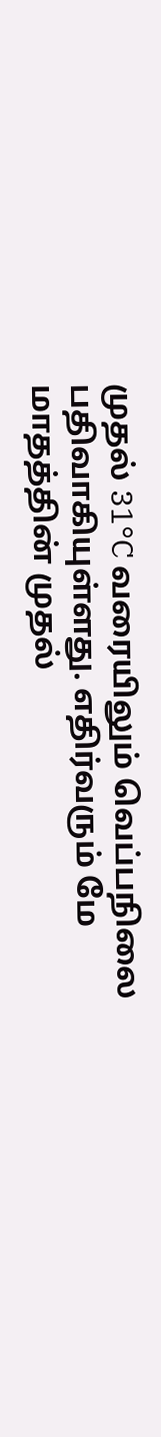முதல் 31°C வரையிலும் வெப்பநிலை பதிவாகியுள்ளது. எதிர்வரும் மே மாதத்தின் முதல்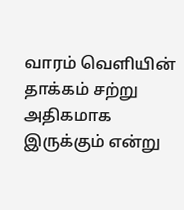வாரம் வெளியின் தாக்கம் சற்று அதிகமாக இருக்கும் என்று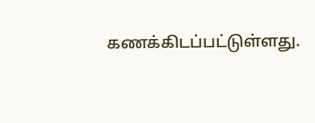கணக்கிடப்பட்டுள்ளது.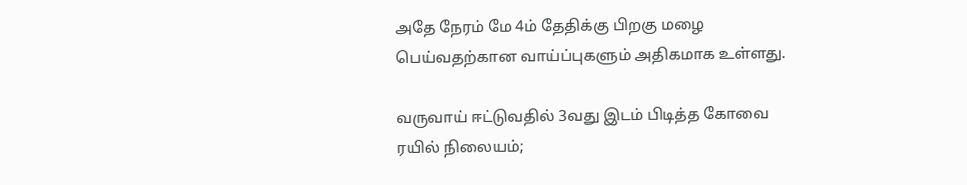அதே நேரம் மே 4ம் தேதிக்கு பிறகு மழை பெய்வதற்கான வாய்ப்புகளும் அதிகமாக உள்ளது.

வருவாய் ஈட்டுவதில் 3வது இடம் பிடித்த கோவை ரயில் நிலையம்;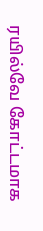ரயில்வே கோட்டமாக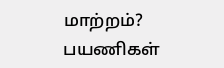மாற்றம்? பயணிகள்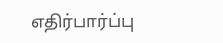எதிர்பார்ப்பு